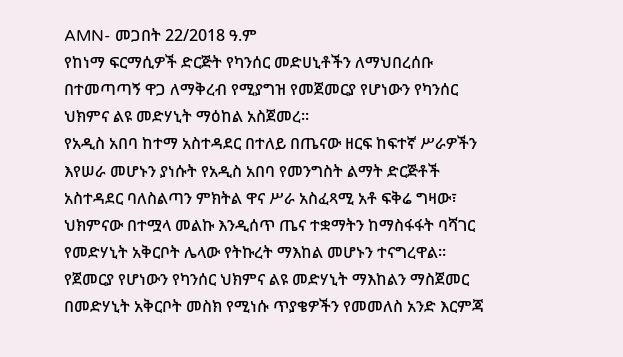AMN- መጋበት 22/2018 ዓ.ም
የከነማ ፍርማሲዎች ድርጅት የካንሰር መድሀኒቶችን ለማህበረሰቡ በተመጣጣኝ ዋጋ ለማቅረብ የሚያግዝ የመጀመርያ የሆነውን የካንሰር ህክምና ልዩ መድሃኒት ማዕከል አስጀመረ።
የአዲስ አበባ ከተማ አስተዳደር በተለይ በጤናው ዘርፍ ከፍተኛ ሥራዎችን እየሠራ መሆኑን ያነሱት የአዲስ አበባ የመንግስት ልማት ድርጅቶች አስተዳደር ባለስልጣን ምክትል ዋና ሥራ አስፈጻሚ አቶ ፍቅሬ ግዛው፣ ህክምናው በተሟላ መልኩ እንዲሰጥ ጤና ተቋማትን ከማስፋፋት ባሻገር የመድሃኒት አቅርቦት ሌላው የትኩረት ማእከል መሆኑን ተናግረዋል።
የጀመርያ የሆነውን የካንሰር ህክምና ልዩ መድሃኒት ማእከልን ማስጀመር በመድሃኒት አቅርቦት መስክ የሚነሱ ጥያቄዎችን የመመለስ አንድ እርምጃ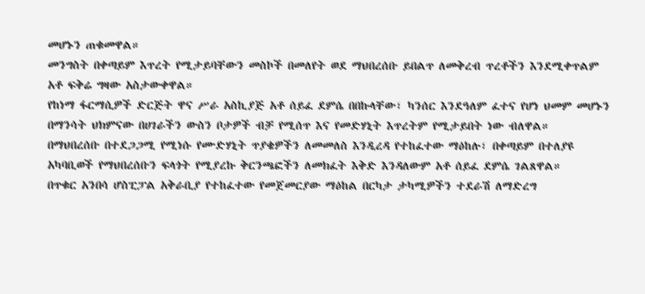መሆኑን ጠቁመዋል።
መንግስት በቀጣይም እጥረት የሚታይባቸውን መስኮች በመለየት ወደ ማህበረሰቡ ይበልጥ ለመቅረብ ጥረቶችን እንደሚቀጥልም አቶ ፍቅሬ ግዛው አስታውቀዋል።
የከነማ ፋርማሲዎች ድርጅት ዋና ሥራ አስኪያጅ አቶ ሰይፈ ደምሴ በበኩላቸው፣ ካንሰር እንደዓለም ፈተና የሆነ ህመም መሆኑን በማንሳት ህክምናው በሀገራችን ውስን ቦታዎች ብቻ የሚሰጥ እና የመድሃኒት እጥረትም የሚታይበት ነው ብለዋል።
በማህበረሰቡ በተደጋጋሚ የሚነሱ የሙድሃኒት ጥያቄዎችን ለመመለስ እንዲረዳ የተከፈተው ማዕከሉ፣ በቀጣይም በተለያዩ አካባቢወች የማህበረሰቡን ፍላጎት የሚያረኩ ቅርንጫፎችን ለመክፈት እቅድ እንዳለውም አቶ ሰይፈ ደምሴ ገልጸዋል።
በጥቁር አንበሳ ሆስፒፓል አቅራቢያ የተከፈተው የመጀመርያው ማዕከል በርካታ ታካሚዎችን ተደራሽ ለማድረግ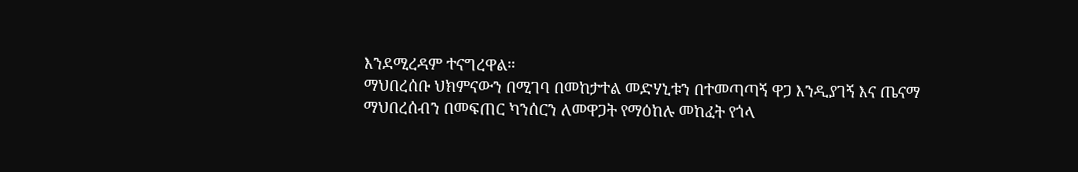እንደሚረዳም ተናግረዋል።
ማህበረሰቡ ህክምናውን በሚገባ በመከታተል መድሃኒቱን በተመጣጣኝ ዋጋ እንዲያገኝ እና ጤናማ ማህበረሰብን በመፍጠር ካንሰርን ለመዋጋት የማዕከሉ መከፈት የጎላ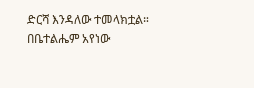ድርሻ እንዳለው ተመላክቷል።
በቤተልሔም አየነው